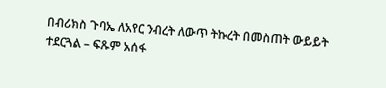በብሪክስ ጉባኤ ለአየር ንብረት ለውጥ ትኩረት በመስጠት ውይይት ተደርጓል – ፍጹም አሰፋ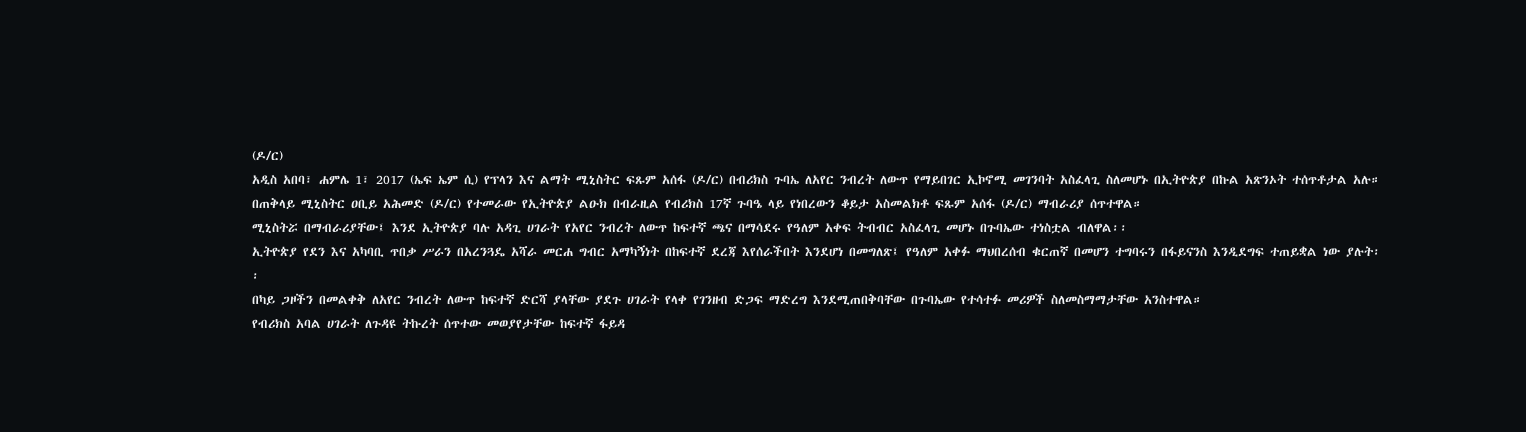(ዶ/ር)
አዲስ አበባ፣ ሐምሌ 1፣ 2017 (ኤፍ ኤም ሲ) የፕላን እና ልማት ሚኒስትር ፍጹም አሰፋ (ዶ/ር) በብሪክስ ጉባኤ ለአየር ንብረት ለውጥ የማይበገር ኢኮኖሚ መገንባት አስፈላጊ ስለመሆኑ በኢትዮጵያ በኩል አጽንኦት ተሰጥቶታል አሉ።
በጠቅላይ ሚኒስትር ዐቢይ አሕመድ (ዶ/ር) የተመራው የኢትዮጵያ ልዑክ በብራዚል የብሪክስ 17ኛ ጉባዔ ላይ የነበረውን ቆይታ አስመልክቶ ፍጹም አሰፋ (ዶ/ር) ማብራሪያ ሰጥተዋል።
ሚኒስትሯ በማብራሪያቸው፤ እንደ ኢትዮጵያ ባሉ አዳጊ ሀገራት የአየር ንብረት ለውጥ ከፍተኛ ጫና በማሳደሩ የዓለም አቀፍ ትብብር አስፈላጊ መሆኑ በጉባኤው ተነስቷል ብለዋል፡፡
ኢትዮጵያ የደን እና አካባቢ ጥበቃ ሥራን በአረንጓዴ አሻራ መርሐ ግብር አማካኝነት በከፍተኛ ደረጃ እየሰራችበት እንደሆነ በመግለጽ፤ የዓለም አቀፉ ማህበረሰብ ቁርጠኛ በመሆን ተግባሩን በፋይናንስ እንዲደግፍ ተጠይቋል ነው ያሉት፡፡
በካይ ጋዞችን በመልቀቅ ለአየር ንብረት ለውጥ ከፍተኛ ድርሻ ያላቸው ያደጉ ሀገራት የላቀ የገንዘብ ድጋፍ ማድረግ እንደሚጠበቅባቸው በጉባኤው የተሳተፉ መሪዎች ስለመስማማታቸው አንስተዋል።
የብሪክስ አባል ሀገራት ለጉዳዩ ትኩረት ሰጥተው መወያየታቸው ከፍተኛ ፋይዳ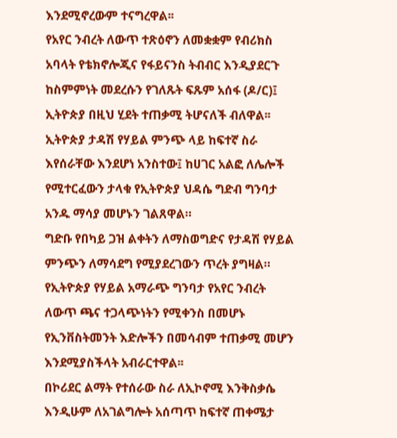እንደሚኖረውም ተናግረዋል፡፡
የአየር ንብረት ለውጥ ተጽዕኖን ለመቋቋም የብሪክስ አባላት የቴክኖሎጂና የፋይናንስ ትብብር እንዲያደርጉ ከስምምነት መደረሱን የገለጹት ፍጹም አሰፋ (ዶ/ር)፤ ኢትዮጵያ በዚህ ሂደት ተጠቃሚ ትሆናለች ብለዋል፡፡
ኢትዮጵያ ታዳሽ የሃይል ምንጭ ላይ ከፍተኛ ስራ እየሰራቸው እንደሆነ አንስተው፤ ከሀገር አልፎ ለሌሎች የሚተርፈውን ታላቁ የኢትዮጵያ ህዳሴ ግድብ ግንባታ አንዱ ማሳያ መሆኑን ገልጸዋል።
ግድቡ የበካይ ጋዝ ልቀትን ለማስወግድና የታዳሽ የሃይል ምንጭን ለማሳደግ የሚያደረገውን ጥረት ያግዛል።
የኢትዮጵያ የሃይል አማራጭ ግንባታ የአየር ንብረት ለውጥ ጫና ተጋላጭነትን የሚቀንስ በመሆኑ የኢንቨስትመንት እድሎችን በመሳብም ተጠቃሚ መሆን እንደሚያስችላት አብራርተዋል፡፡
በኮሪደር ልማት የተሰራው ስራ ለኢኮኖሚ እንቅስቃሴ እንዲሁም ለአገልግሎት አሰጣጥ ከፍተኛ ጠቀሜታ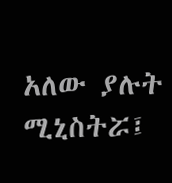አለው ያሉት ሚኒስትሯ፤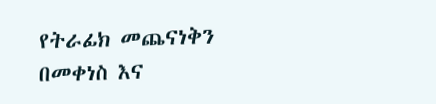የትራፊክ መጨናነቅን በመቀነስ እና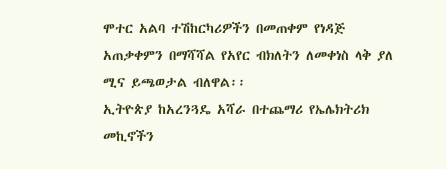ሞተር አልባ ተሽከርካሪዎችን በመጠቀም የነዳጅ አጠቃቀምን በማሻሻል የአየር ብክለትን ለመቀነስ ላቅ ያለ ሚና ይጫወታል ብለዋል፡፡
ኢትዮጵያ ከአረንጓዴ አሻራ በተጨማሪ የኤሌክትሪክ መኪኖችን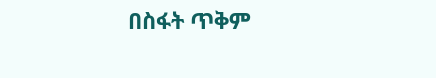በስፋት ጥቅም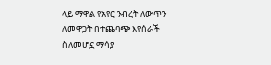ላይ ማዋል የአየር ንብረት ለውጥን ለመዋጋት በተጨባጭ እየሰራች ስለመሆኗ ማሳያ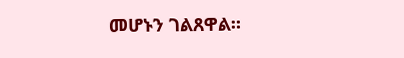መሆኑን ገልጸዋል።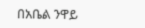በአቤል ንዋይ